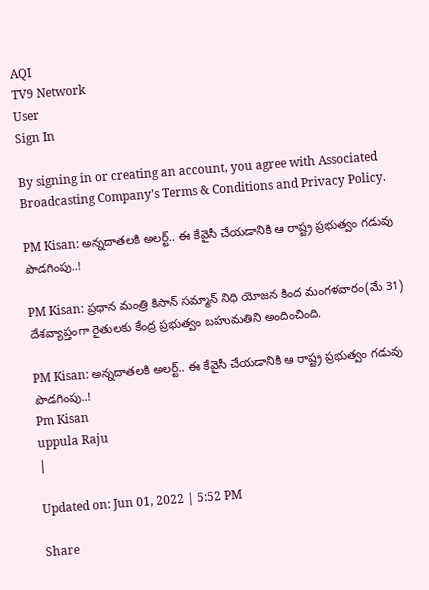AQI
TV9 Network
User
Sign In

By signing in or creating an account, you agree with Associated Broadcasting Company's Terms & Conditions and Privacy Policy.

PM Kisan: అన్నదాతలకి అలర్ట్‌.. ఈ కేవైసీ చేయడానికి ఆ రాష్ట్ర ప్రభుత్వం గడువు పొడగింపు..!

PM Kisan: ప్రధాన మంత్రి కిసాన్ సమ్మాన్ నిధి యోజన కింద మంగళవారం(మే 31) దేశవ్యాప్తంగా రైతులకు కేంద్ర ప్రభుత్వం బహుమతిని అందించింది.

PM Kisan: అన్నదాతలకి అలర్ట్‌.. ఈ కేవైసీ చేయడానికి ఆ రాష్ట్ర ప్రభుత్వం గడువు పొడగింపు..!
Pm Kisan
uppula Raju
|

Updated on: Jun 01, 2022 | 5:52 PM

Share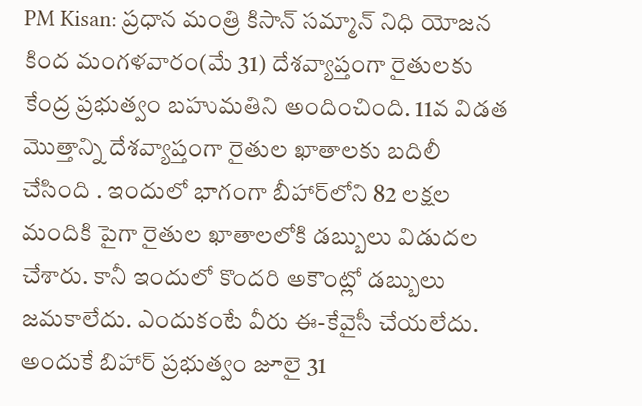PM Kisan: ప్రధాన మంత్రి కిసాన్ సమ్మాన్ నిధి యోజన కింద మంగళవారం(మే 31) దేశవ్యాప్తంగా రైతులకు కేంద్ర ప్రభుత్వం బహుమతిని అందించింది. 11వ విడత మొత్తాన్ని దేశవ్యాప్తంగా రైతుల ఖాతాలకు బదిలీ చేసింది . ఇందులో భాగంగా బీహార్‌లోని 82 లక్షల మందికి పైగా రైతుల ఖాతాలలోకి డబ్బులు విడుదల చేశారు. కానీ ఇందులో కొందరి అకౌంట్లో డబ్బులు జమకాలేదు. ఎందుకంటే వీరు ఈ-కేవైసీ చేయలేదు. అందుకే బిహార్ ప్రభుత్వం జూలై 31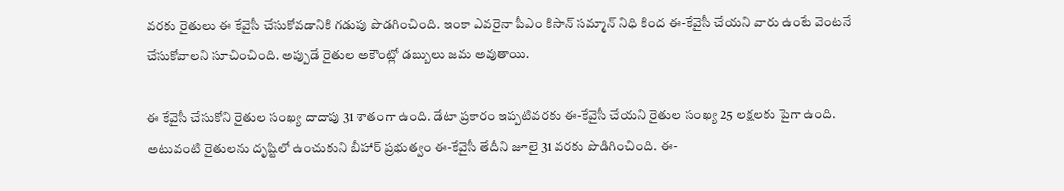వరకు రైతులు ఈ కేవైసీ చేసుకోవడానికి గడుపు పొడగించింది. ఇంకా ఎవరైనా పీఎం కిసాన్ సమ్మాన్ నిధి కింద ఈ-కేవైసీ చేయని వారు ఉంటే వెంటనే చేసుకోవాలని సూచించింది. అప్పుడే రైతుల అకౌంట్లో డబ్బులు జమ అవుతాయి.

ఈ కేవైసీ చేసుకోని రైతుల సంఖ్య దాదాపు 31 శాతంగా ఉంది. డేటా ప్రకారం ఇప్పటివరకు ఈ-కేవైసీ చేయని రైతుల సంఖ్య 25 లక్షలకు పైగా ఉంది. అటువంటి రైతులను దృష్టిలో ఉంచుకుని బీహార్ ప్రభుత్వం ఈ-కేవైసీ తేదీని జూలై 31 వరకు పొడిగించింది. ఈ-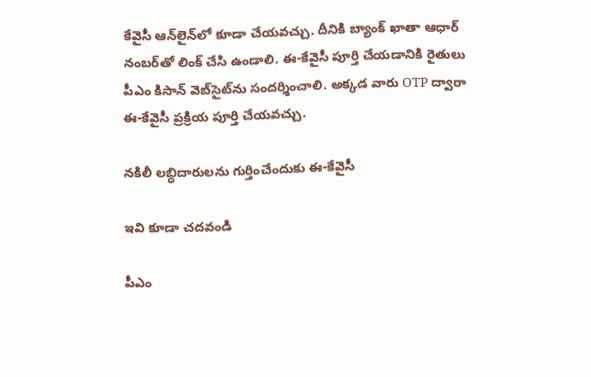కేవైసీ ఆన్‌లైన్‌లో కూడా చేయవచ్చు. దీనికి బ్యాంక్ ఖాతా ఆధార్ నంబర్‌తో లింక్ చేసి ఉండాలి. ఈ-కేవైసీ పూర్తి చేయడానికి రైతులు పీఎం కిసాన్ వెబ్‌సైట్‌ను సందర్శించాలి. అక్కడ వారు OTP ద్వారా ఈ-కేవైసీ ప్రక్రియ పూర్తి చేయవచ్చు.

నకిలీ లబ్ధిదారులను గుర్తించేందుకు ఈ-కేవైసీ

ఇవి కూడా చదవండి

పీఎం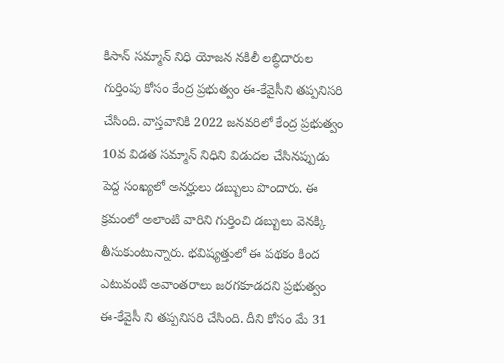కిసాన్ సమ్మాన్ నిధి యోజన నకిలీ లబ్ధిదారుల గుర్తింపు కోసం కేంద్ర ప్రభుత్వం ఈ-కేవైసీని తప్పనిసరి చేసింది. వాస్తవానికి 2022 జనవరిలో కేంద్ర ప్రభుత్వం 10వ విడత సమ్మాన్ నిధిని విడుదల చేసినప్పుడు పెద్ద సంఖ్యలో అనర్హులు డబ్బులు పొందారు. ఈ క్రమంలో అలాంటి వారిని గుర్తించి డబ్బులు వెనక్కి తీసుకుంటున్నారు. భవిష్యత్తులో ఈ పథకం కింద ఎటువంటి అవాంతరాలు జరగకూడదని ప్రభుత్వం ఈ-కేవైసీ ని తప్పనిసరి చేసింది. దీని కోసం మే 31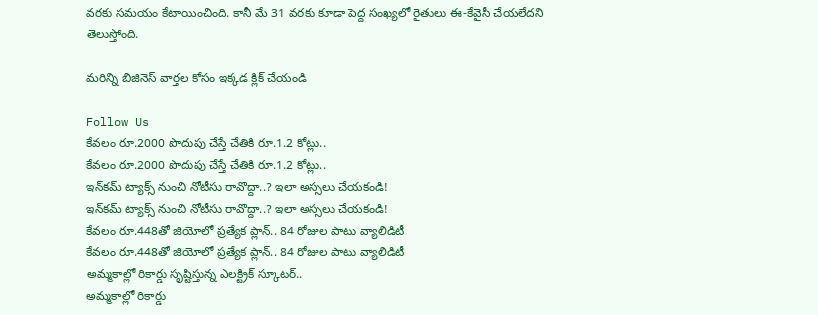వరకు సమయం కేటాయించింది. కానీ మే 31 వరకు కూడా పెద్ద సంఖ్యలో రైతులు ఈ-కేవైసీ చేయలేదని తెలుస్తోంది.

మరిన్ని బిజినెస్‌ వార్తల కోసం ఇక్కడ క్లిక్ చేయండి

Follow Us
కేవలం రూ.2000 పొదుపు చేస్తే చేతికి రూ.1.2 కోట్లు..
కేవలం రూ.2000 పొదుపు చేస్తే చేతికి రూ.1.2 కోట్లు..
ఇన్‌కమ్‌ ట్యాక్స్‌ నుంచి నోటీసు రావొద్దా..? ఇలా అస్సలు చేయకండి!
ఇన్‌కమ్‌ ట్యాక్స్‌ నుంచి నోటీసు రావొద్దా..? ఇలా అస్సలు చేయకండి!
కేవలం రూ.448తో జియోలో ప్రత్యేక ప్లాన్‌.. 84 రోజుల పాటు వ్యాలిడిటీ
కేవలం రూ.448తో జియోలో ప్రత్యేక ప్లాన్‌.. 84 రోజుల పాటు వ్యాలిడిటీ
అమ్మకాల్లో రికార్డు సృష్టిస్తున్న ఎలక్ట్రిక్‌ స్కూటర్‌..
అమ్మకాల్లో రికార్డు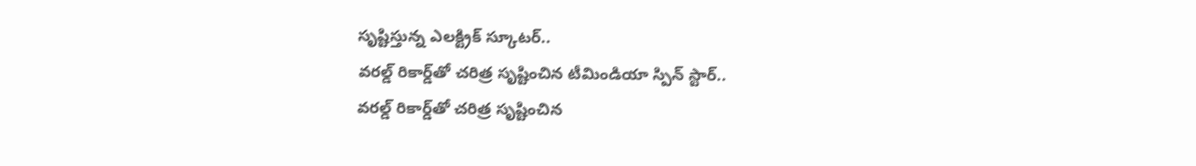సృష్టిస్తున్న ఎలక్ట్రిక్‌ స్కూటర్‌..
వరల్డ్ రికార్డ్‌తో చరిత్ర సృష్టించిన టీమిండియా స్పిన్ స్టార్..
వరల్డ్ రికార్డ్‌తో చరిత్ర సృష్టించిన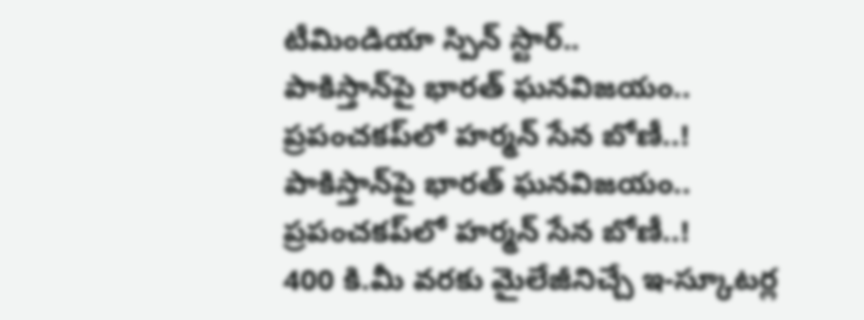టీమిండియా స్పిన్ స్టార్..
పాకిస్తాన్‌పై భారత్ ఘనవిజయం.. ప్రపంచకప్‌లో హర్మన్ సేన బోణీ..!
పాకిస్తాన్‌పై భారత్ ఘనవిజయం.. ప్రపంచకప్‌లో హర్మన్ సేన బోణీ..!
400 కి.మీ వరకు మైలేజీనిచ్చే ఇ-స్కూటర్ల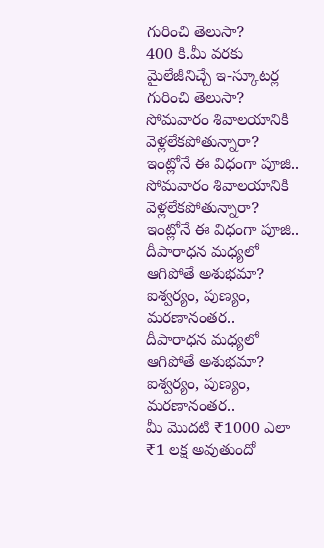గురించి తెలుసా?
400 కి.మీ వరకు మైలేజీనిచ్చే ఇ-స్కూటర్ల గురించి తెలుసా?
సోమవారం శివాలయానికి వెళ్లలేకపోతున్నారా? ఇంట్లోనే ఈ విధంగా పూజి..
సోమవారం శివాలయానికి వెళ్లలేకపోతున్నారా? ఇంట్లోనే ఈ విధంగా పూజి..
దీపారాధన మధ్యలో ఆగిపోతే అశుభమా? ఐశ్వర్యం, పుణ్యం, మరణానంతర..
దీపారాధన మధ్యలో ఆగిపోతే అశుభమా? ఐశ్వర్యం, పుణ్యం, మరణానంతర..
మీ మొదటి ₹1000 ఎలా ₹1 లక్ష అవుతుందో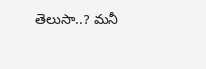తెలుసా..? మనీ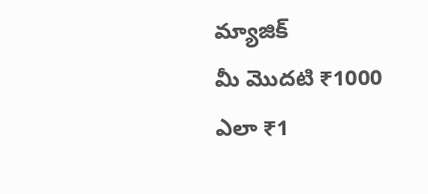మ్యాజిక్
మీ మొదటి ₹1000 ఎలా ₹1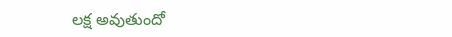లక్ష అవుతుందో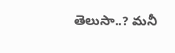తెలుసా..? మనీ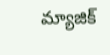మ్యాజిక్